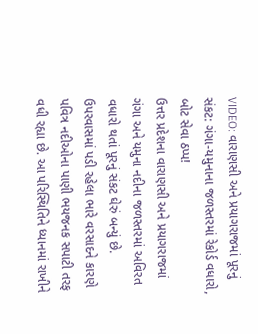VIDEO: વારાણસી અને પ્રયાગરાજમાં પૂરનું સંકટ: ગંગા-યમુનાના જળસ્તરમાં રેકોર્ડ વધારો, બોટ સેવા ઠપ્પ!
ઉત્તર પ્રદેશના વારાણસી અને પ્રયાગરાજમાં ગંગા અને યમુના નદીના જળસ્તરમાં અવિરત વધારો થતાં પૂરનું સંકટ ઘેરું બન્યું છે. ઉપરવાસમાં પડી રહેલા ભારે વરસાદને કારણે પવિત્ર નદીઓના પાણી ભયજનક સપાટી તરફ વધી રહ્યા છે. આ પરિસ્થિતિને ધ્યાનમાં રાખીને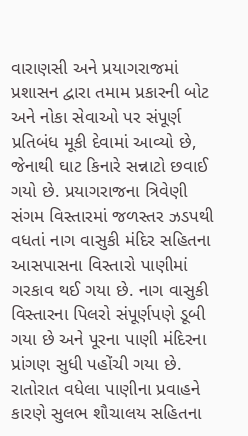વારાણસી અને પ્રયાગરાજમાં પ્રશાસન દ્વારા તમામ પ્રકારની બોટ અને નોકા સેવાઓ પર સંપૂર્ણ પ્રતિબંધ મૂકી દેવામાં આવ્યો છે, જેનાથી ઘાટ કિનારે સન્નાટો છવાઈ ગયો છે. પ્રયાગરાજના ત્રિવેણી સંગમ વિસ્તારમાં જળસ્તર ઝડપથી વધતાં નાગ વાસુકી મંદિર સહિતના આસપાસના વિસ્તારો પાણીમાં ગરકાવ થઈ ગયા છે. નાગ વાસુકી વિસ્તારના પિલરો સંપૂર્ણપણે ડૂબી ગયા છે અને પૂરના પાણી મંદિરના પ્રાંગણ સુધી પહોંચી ગયા છે. રાતોરાત વધેલા પાણીના પ્રવાહને કારણે સુલભ શૌચાલય સહિતના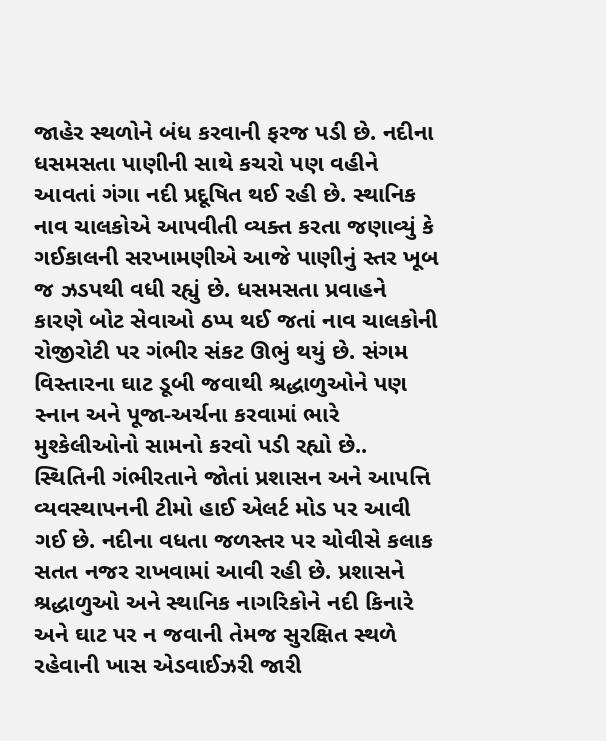જાહેર સ્થળોને બંધ કરવાની ફરજ પડી છે. નદીના ધસમસતા પાણીની સાથે કચરો પણ વહીને આવતાં ગંગા નદી પ્રદૂષિત થઈ રહી છે. સ્થાનિક નાવ ચાલકોએ આપવીતી વ્યક્ત કરતા જણાવ્યું કે ગઈકાલની સરખામણીએ આજે પાણીનું સ્તર ખૂબ જ ઝડપથી વધી રહ્યું છે. ધસમસતા પ્રવાહને કારણે બોટ સેવાઓ ઠપ્પ થઈ જતાં નાવ ચાલકોની રોજીરોટી પર ગંભીર સંકટ ઊભું થયું છે. સંગમ વિસ્તારના ઘાટ ડૂબી જવાથી શ્રદ્ધાળુઓને પણ સ્નાન અને પૂજા-અર્ચના કરવામાં ભારે મુશ્કેલીઓનો સામનો કરવો પડી રહ્યો છે..
સ્થિતિની ગંભીરતાને જોતાં પ્રશાસન અને આપત્તિ વ્યવસ્થાપનની ટીમો હાઈ એલર્ટ મોડ પર આવી ગઈ છે. નદીના વધતા જળસ્તર પર ચોવીસે કલાક સતત નજર રાખવામાં આવી રહી છે. પ્રશાસને શ્રદ્ધાળુઓ અને સ્થાનિક નાગરિકોને નદી કિનારે અને ઘાટ પર ન જવાની તેમજ સુરક્ષિત સ્થળે રહેવાની ખાસ એડવાઈઝરી જારી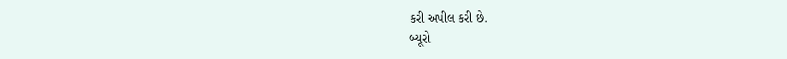કરી અપીલ કરી છે.
બ્યૂરો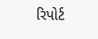રિપોર્ટ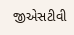જીએસટીવી